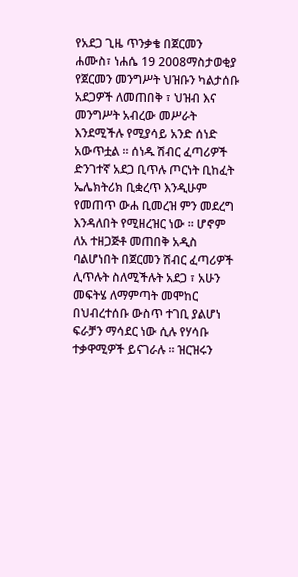የአደጋ ጊዜ ጥንቃቄ በጀርመን
ሐሙስ፣ ነሐሴ 19 2008ማስታወቂያ
የጀርመን መንግሥት ህዝቡን ካልታሰቡ አደጋዎች ለመጠበቅ ፣ ህዝብ እና መንግሥት አብረው መሥራት እንደሚችሉ የሚያሳይ አንድ ሰነድ አውጥቷል ። ሰነዱ ሽብር ፈጣሪዎች ድንገተኛ አደጋ ቢጥሉ ጦርነት ቢከፈት ኤሌክትሪክ ቢቋረጥ እንዲሁም የመጠጥ ውሐ ቢመረዝ ምን መደረግ እንዳለበት የሚዘረዝር ነው ። ሆኖም ለአ ተዘጋጅቶ መጠበቅ አዲስ ባልሆነበት በጀርመን ሽብር ፈጣሪዎች ሊጥሉት ስለሚችሉት አደጋ ፣ አሁን መፍትሄ ለማምጣት መሞከር በህብረተሰቡ ውስጥ ተገቢ ያልሆነ ፍራቻን ማሳደር ነው ሲሉ የሃሳቡ ተቃዋሚዎች ይናገራሉ ። ዝርዝሩን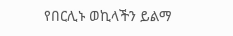የበርሊኑ ወኪላችን ይልማ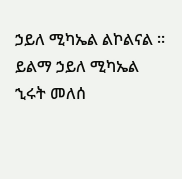ኃይለ ሚካኤል ልኮልናል ።
ይልማ ኃይለ ሚካኤል
ኂሩት መለሰ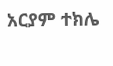አርያም ተክሌ